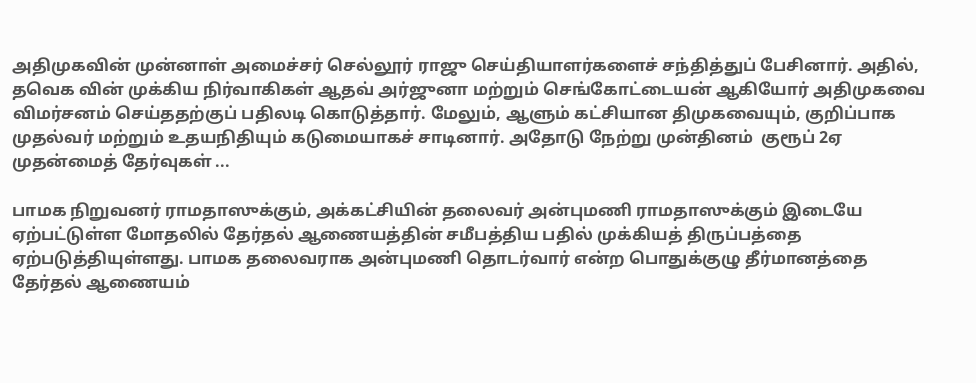அதிமுகவின் முன்னாள் அமைச்சர் செல்லூர் ராஜு செய்தியாளர்களைச் சந்தித்துப் பேசினார். அதில், தவெக வின் முக்கிய நிர்வாகிகள் ஆதவ் அர்ஜுனா மற்றும் செங்கோட்டையன் ஆகியோர் அதிமுகவை விமர்சனம் செய்ததற்குப் பதிலடி கொடுத்தார். மேலும், ஆளும் கட்சியான திமுகவையும், குறிப்பாக முதல்வர் மற்றும் உதயநிதியும் கடுமையாகச் சாடினார். அதோடு நேற்று முன்தினம்  குரூப் 2ஏ முதன்மைத் தேர்வுகள் ...

பாமக நிறுவனர் ராமதாஸுக்கும், அக்கட்சியின் தலைவர் அன்புமணி ராமதாஸுக்கும் இடையே ஏற்பட்டுள்ள மோதலில் தேர்தல் ஆணையத்தின் சமீபத்திய பதில் முக்கியத் திருப்பத்தை ஏற்படுத்தியுள்ளது. பாமக தலைவராக அன்புமணி தொடர்வார் என்ற பொதுக்குழு தீர்மானத்தை தேர்தல் ஆணையம்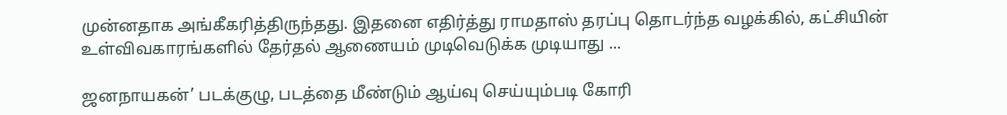முன்னதாக அங்கீகரித்திருந்தது. இதனை எதிர்த்து ராமதாஸ் தரப்பு தொடர்ந்த வழக்கில், கட்சியின் உள்விவகாரங்களில் தேர்தல் ஆணையம் முடிவெடுக்க முடியாது ...

ஜனநாயகன்’ படக்குழு, படத்தை மீண்டும் ஆய்வு செய்யும்படி கோரி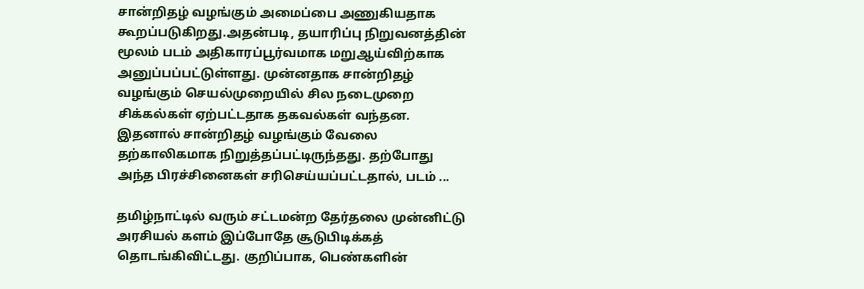சான்றிதழ் வழங்கும் அமைப்பை அணுகியதாக கூறப்படுகிறது.அதன்படி, தயாரிப்பு நிறுவனத்தின் மூலம் படம் அதிகாரப்பூர்வமாக மறுஆய்விற்காக அனுப்பப்பட்டுள்ளது. முன்னதாக சான்றிதழ் வழங்கும் செயல்முறையில் சில நடைமுறை சிக்கல்கள் ஏற்பட்டதாக தகவல்கள் வந்தன. இதனால் சான்றிதழ் வழங்கும் வேலை தற்காலிகமாக நிறுத்தப்பட்டிருந்தது. தற்போது அந்த பிரச்சினைகள் சரிசெய்யப்பட்டதால், படம் ...

தமிழ்நாட்டில் வரும் சட்டமன்ற தேர்தலை முன்னிட்டு அரசியல் களம் இப்போதே சூடுபிடிக்கத் தொடங்கிவிட்டது. குறிப்பாக, பெண்களின்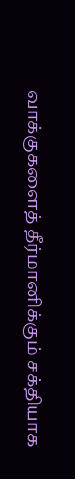வாக்குகளைத் தீர்மானிக்கும் சக்தியாக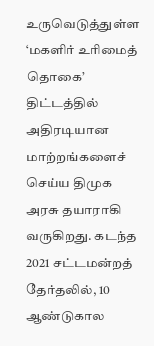உருவெடுத்துள்ள ‘மகளிர் உரிமைத் தொகை’ திட்டத்தில் அதிரடியான மாற்றங்களைச் செய்ய திமுக அரசு தயாராகி வருகிறது. கடந்த 2021 சட்டமன்றத் தேர்தலில், 10 ஆண்டுகால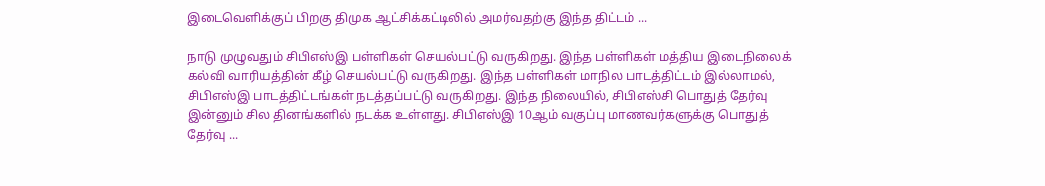இடைவெளிக்குப் பிறகு திமுக ஆட்சிக்கட்டிலில் அமர்வதற்கு இந்த திட்டம் ...

நாடு முழுவதும் சிபிஎஸ்இ பள்ளிகள் செயல்பட்டு வருகிறது. இந்த பள்ளிகள் மத்திய இடைநிலைக் கல்வி வாரியத்தின் கீழ் செயல்பட்டு வருகிறது. இந்த பள்ளிகள் மாநில பாடத்திட்டம் இல்லாமல், சிபிஎஸ்இ பாடத்திட்டங்கள் நடத்தப்பட்டு வருகிறது. இந்த நிலையில், சிபிஎஸ்சி பொதுத் தேர்வு இன்னும் சில தினங்களில் நடக்க உள்ளது. சிபிஎஸ்இ 10ஆம் வகுப்பு மாணவர்களுக்கு பொதுத் தேர்வு ...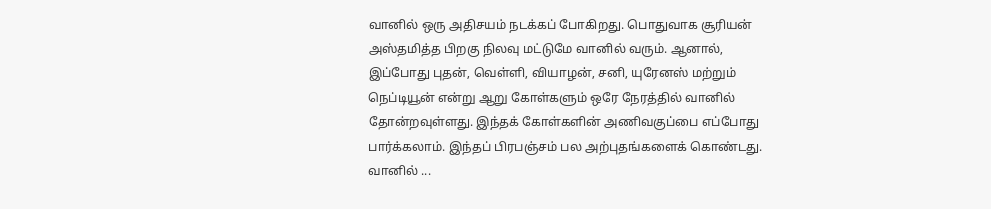வானில் ஒரு அதிசயம் நடக்கப் போகிறது. பொதுவாக சூரியன் அஸ்தமித்த பிறகு நிலவு மட்டுமே வானில் வரும். ஆனால், இப்போது புதன், வெள்ளி, வியாழன், சனி, யுரேனஸ் மற்றும் நெப்டியூன் என்று ஆறு கோள்களும் ஒரே நேரத்தில் வானில் தோன்றவுள்ளது. இந்தக் கோள்களின் அணிவகுப்பை எப்போது பார்க்கலாம். இந்தப் பிரபஞ்சம் பல அற்புதங்களைக் கொண்டது. வானில் ...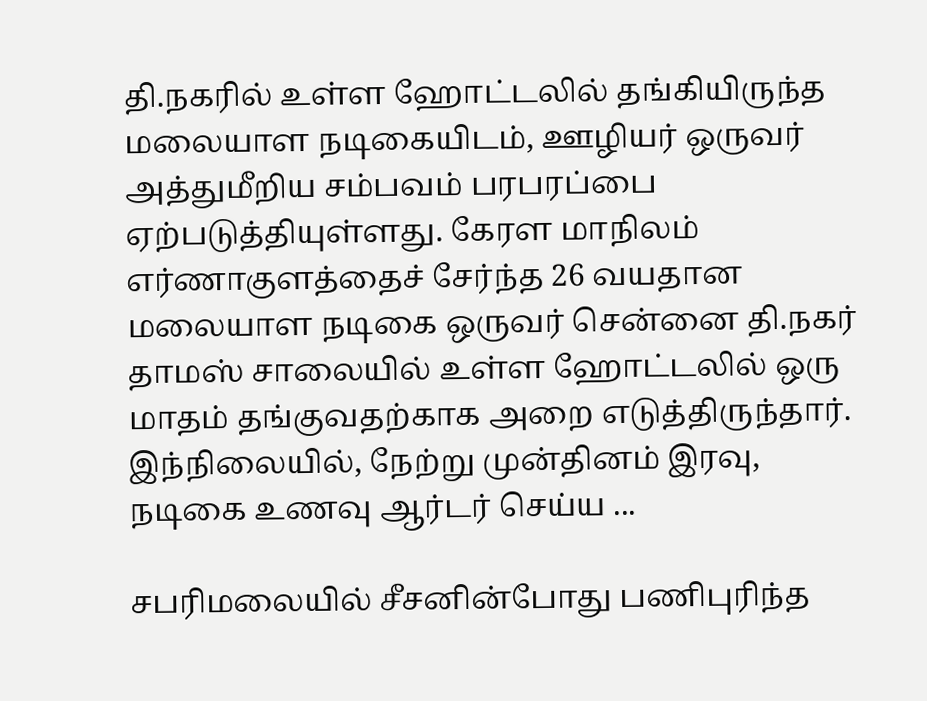தி.நகரில் உள்ள ஹோட்டலில் தங்கியிருந்த மலையாள நடிகையிடம், ஊழியர் ஒருவர் அத்துமீறிய சம்பவம் பரபரப்பை ஏற்படுத்தியுள்ளது. கேரள மாநிலம் எர்ணாகுளத்தைச் சேர்ந்த 26 வயதான மலையாள நடிகை ஒருவர் சென்னை தி.நகர் தாமஸ் சாலையில் உள்ள ஹோட்டலில் ஒரு மாதம் தங்குவதற்காக அறை எடுத்திருந்தார். இந்நிலையில், நேற்று முன்தினம் இரவு, நடிகை உணவு ஆர்டர் செய்ய ...

சபரிமலையில் சீசனின்போது பணிபுரிந்த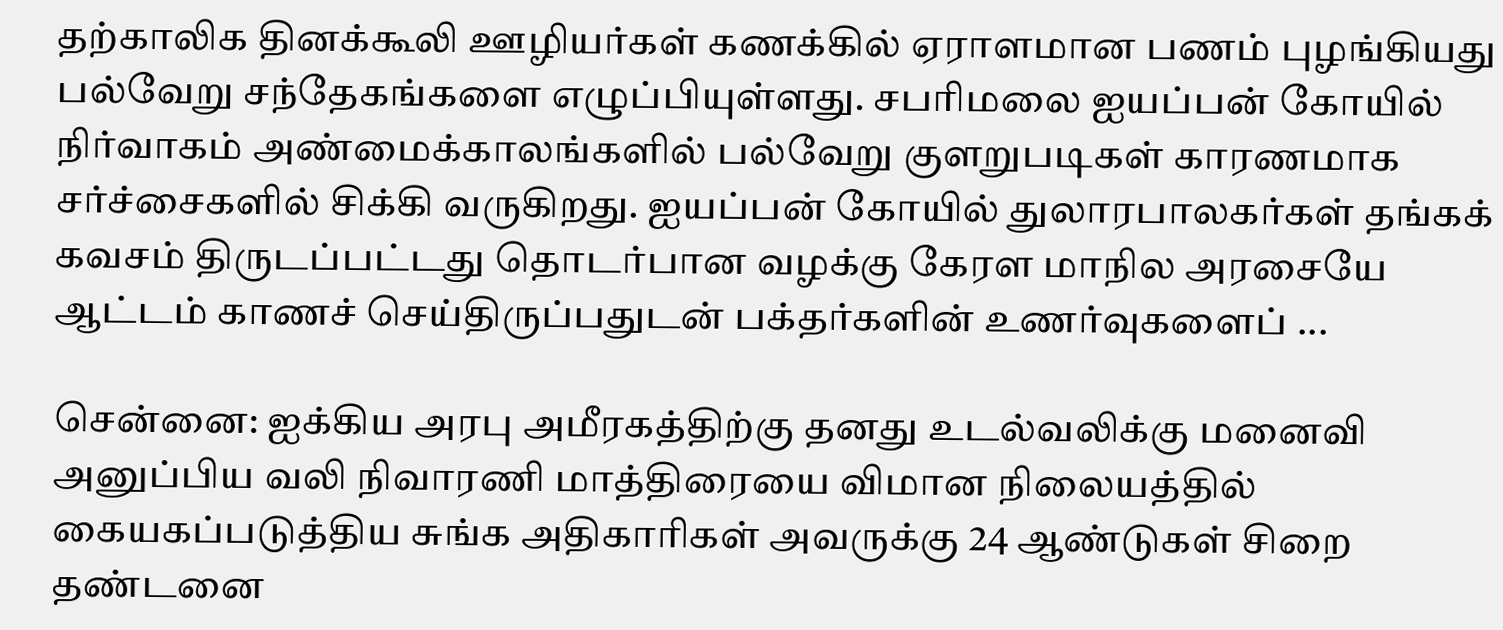தற்காலிக தினக்கூலி ஊழியர்கள் கணக்கில் ஏராளமான பணம் புழங்கியது பல்வேறு சந்தேகங்களை எழுப்பியுள்ளது. சபரிமலை ஐயப்பன் கோயில் நிர்வாகம் அண்மைக்காலங்களில் பல்வேறு குளறுபடிகள் காரணமாக சர்ச்சைகளில் சிக்கி வருகிறது. ஐயப்பன் கோயில் துலாரபாலகர்கள் தங்கக் கவசம் திருடப்பட்டது தொடர்பான வழக்கு கேரள மாநில அரசையே ஆட்டம் காணச் செய்திருப்பதுடன் பக்தர்களின் உணர்வுகளைப் ...

சென்னை: ஐக்கிய அரபு அமீரகத்திற்கு தனது உடல்வலிக்கு மனைவி அனுப்பிய வலி நிவாரணி மாத்திரையை விமான நிலையத்தில் கையகப்படுத்திய சுங்க அதிகாரிகள் அவருக்கு 24 ஆண்டுகள் சிறை தண்டனை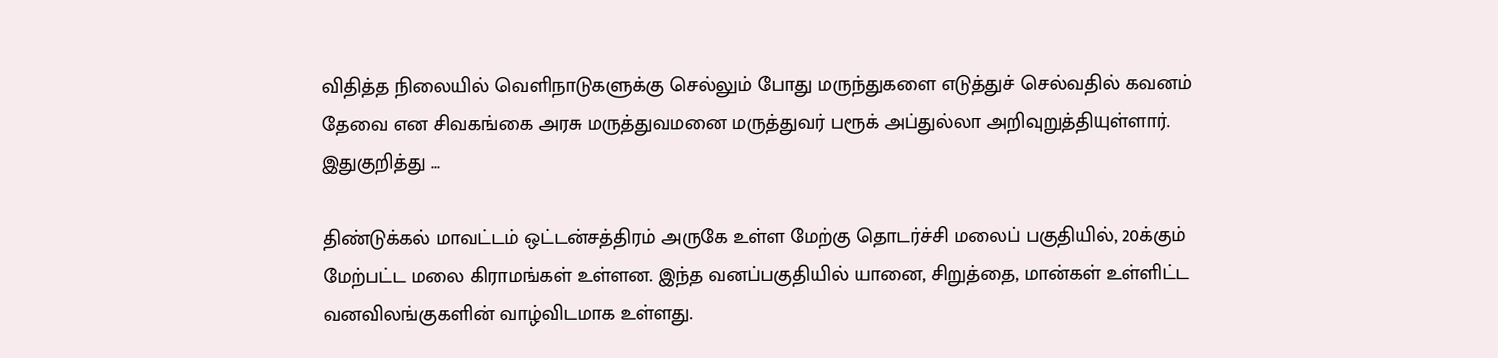விதித்த நிலையில் வெளிநாடுகளுக்கு செல்லும் போது மருந்துகளை எடுத்துச் செல்வதில் கவனம் தேவை என சிவகங்கை அரசு மருத்துவமனை மருத்துவர் பரூக் அப்துல்லா அறிவுறுத்தியுள்ளார். இதுகுறித்து ...

திண்டுக்கல் மாவட்டம் ஒட்டன்சத்திரம் அருகே உள்ள மேற்கு தொடர்ச்சி மலைப் பகுதியில், 20க்கும் மேற்பட்ட மலை கிராமங்கள் உள்ளன. இந்த வனப்பகுதியில் யானை, சிறுத்தை, மான்கள் உள்ளிட்ட வனவிலங்குகளின் வாழ்விடமாக உள்ளது.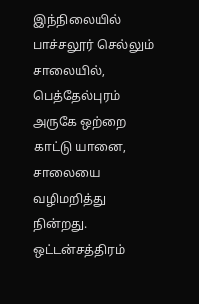இந்நிலையில் பாச்சலூர் செல்லும் சாலையில், பெத்தேல்புரம் அருகே ஒற்றை காட்டு யானை, சாலையை வழிமறித்து நின்றது. ஒட்டன்சத்திரம்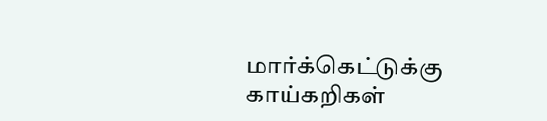மார்க்கெட்டுக்கு காய்கறிகள்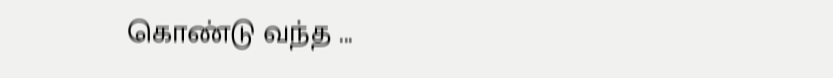கொண்டு வந்த ...